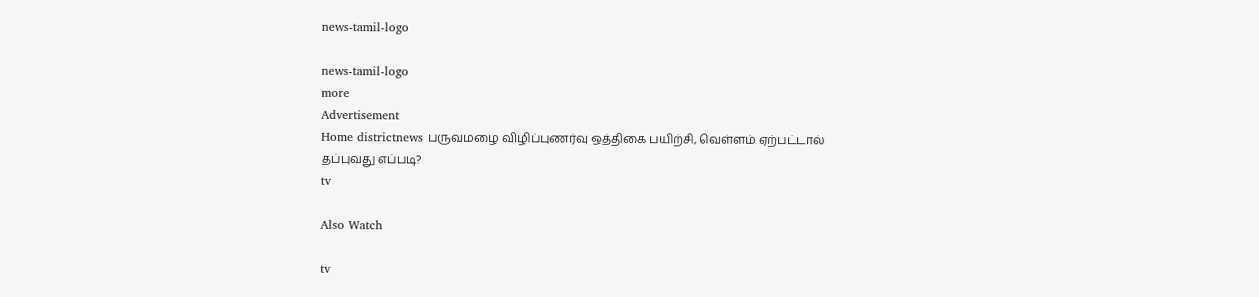news-tamil-logo

news-tamil-logo
more
Advertisement
Home districtnews பருவமழை விழிப்புணர்வு ஒத்திகை பயிற்சி, வெள்ளம் ஏற்பட்டால் தப்புவது எப்படி?
tv

Also Watch

tv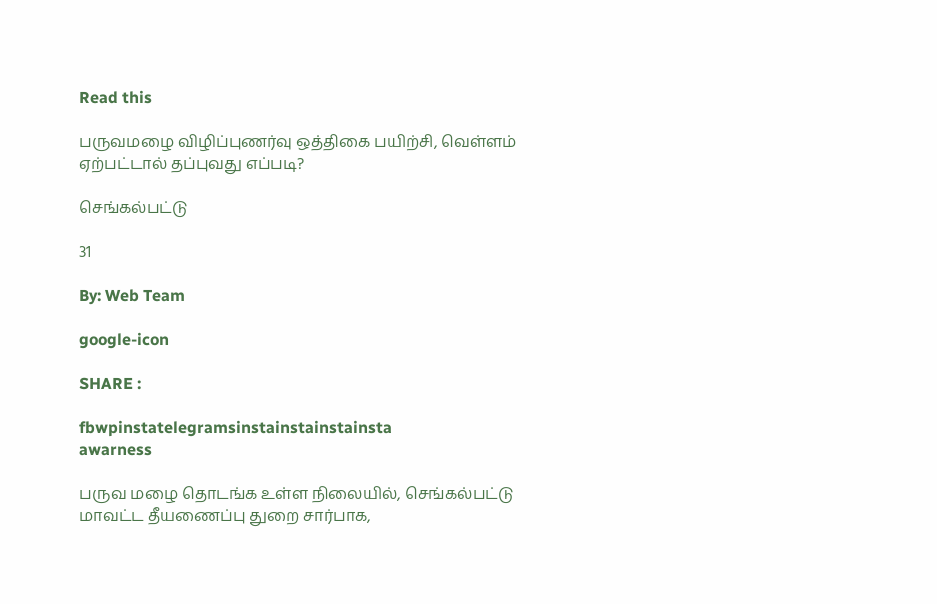Read this

பருவமழை விழிப்புணர்வு ஒத்திகை பயிற்சி, வெள்ளம் ஏற்பட்டால் தப்புவது எப்படி?

செங்கல்பட்டு

31

By: Web Team

google-icon

SHARE :

fbwpinstatelegramsinstainstainstainsta
awarness

பருவ மழை தொடங்க உள்ள நிலையில், செங்கல்பட்டு மாவட்ட தீயணைப்பு துறை சார்பாக,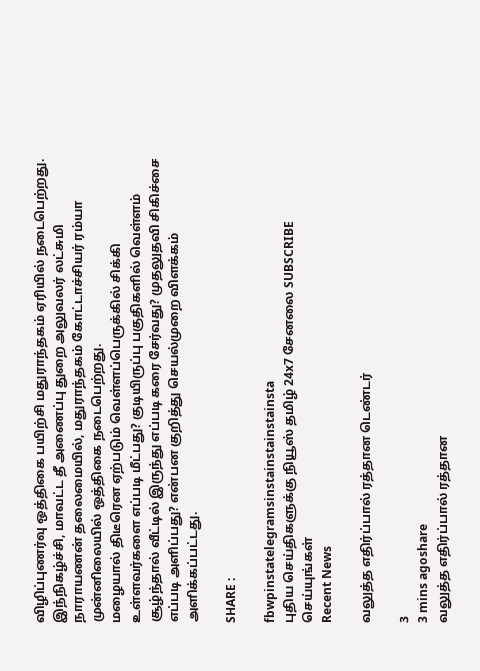விழிப்புணர்வு ஒத்திகை பயிற்சி மதுராந்தகம் ஏரியில் நடைபெற்றது.
இந்நிகழ்ச்சி, மாவட்ட தீ அணைப்பு துறை அலுவலர் லட்சுமி நாராயணன் தலைமையில், மதுராந்தகம் கோட்டாச்சியர் ரம்யா முன்னிலையில் ஒத்திகை நடைபெற்றது.
மழையால் திடீரென ஏற்படும் வெள்ளப்பெருக்கில் சிக்கி உள்ளவர்களை எப்படி மீட்பது? குடியிருப்பு பகுதிகளில் வெள்ளம் சூழ்ந்தால் வீட்டில் இருந்து எப்படி கரை சேர்வது? முதலுதவி சிகிச்சை எப்படி அளிப்பது? என்பன குறித்து செயல்முறை விளக்கம் அளிக்கப்பட்டது.

SHARE :

fbwpinstatelegramsinstainstainstainsta
புதிய செய்திகளுக்கு நியூஸ் தமிழ் 24x7 சேனலை SUBSCRIBE செய்யுங்கள்
Recent News

வலுத்த எதிர்ப்பால் ரத்தான டெண்டர்

3
3 mins agoshare
வலுத்த எதிர்ப்பால் ரத்தான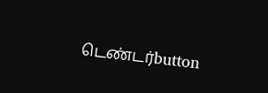டெண்டர்button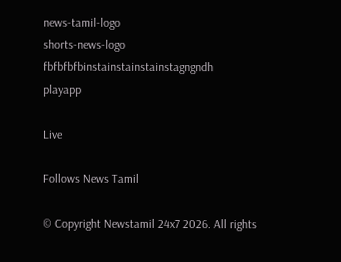news-tamil-logo
shorts-news-logo
fbfbfbfbinstainstainstainstagngndh
playapp

Live

Follows News Tamil

© Copyright Newstamil 24x7 2026. All rights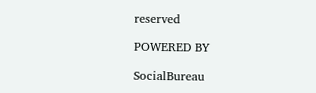reserved

POWERED BY

SocialBureau